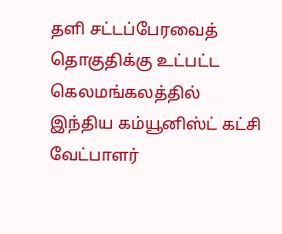தளி சட்டப்பேரவைத் தொகுதிக்கு உட்பட்ட கெலமங்கலத்தில் இந்திய கம்யூனிஸ்ட் கட்சி வேட்பாளர்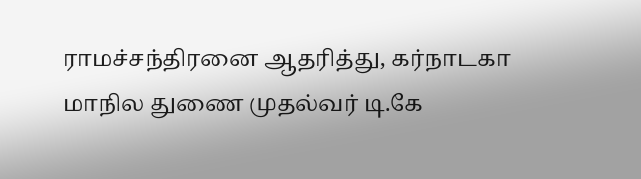ராமச்சந்திரனை ஆதரித்து, கர்நாடகா மாநில துணை முதல்வர் டி.கே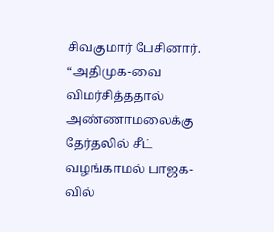சிவகுமார் பேசினார்.
“அதிமுக-வை விமர்சித்ததால் அண்ணாமலைக்கு தேர்தலில் சீட் வழங்காமல் பாஜக-வில்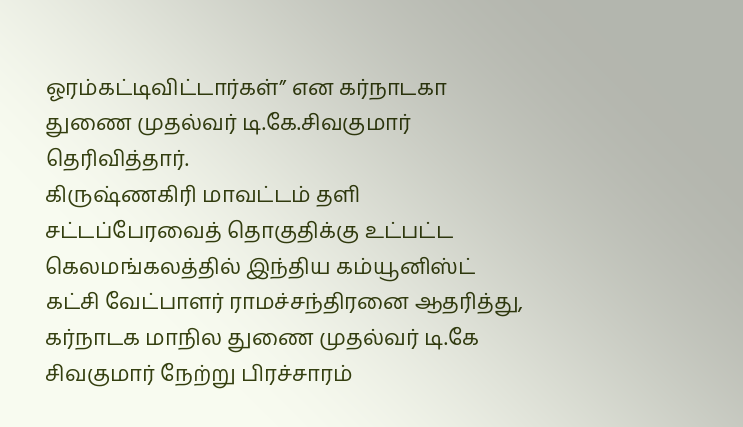ஓரம்கட்டிவிட்டார்கள்” என கர்நாடகா துணை முதல்வர் டி.கே.சிவகுமார் தெரிவித்தார்.
கிருஷ்ணகிரி மாவட்டம் தளி சட்டப்பேரவைத் தொகுதிக்கு உட்பட்ட கெலமங்கலத்தில் இந்திய கம்யூனிஸ்ட் கட்சி வேட்பாளர் ராமச்சந்திரனை ஆதரித்து, கர்நாடக மாநில துணை முதல்வர் டி.கே சிவகுமார் நேற்று பிரச்சாரம்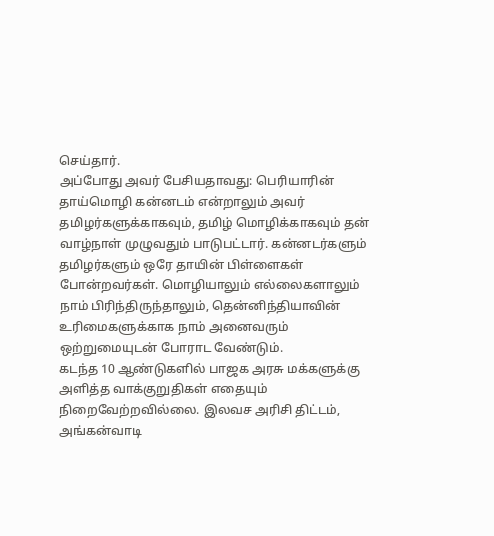செய்தார்.
அப்போது அவர் பேசியதாவது: பெரியாரின் தாய்மொழி கன்னடம் என்றாலும் அவர் தமிழர்களுக்காகவும், தமிழ் மொழிக்காகவும் தன் வாழ்நாள் முழுவதும் பாடுபட்டார். கன்னடர்களும் தமிழர்களும் ஒரே தாயின் பிள்ளைகள் போன்றவர்கள். மொழியாலும் எல்லைகளாலும் நாம் பிரிந்திருந்தாலும், தென்னிந்தியாவின் உரிமைகளுக்காக நாம் அனைவரும் ஒற்றுமையுடன் போராட வேண்டும்.
கடந்த 10 ஆண்டுகளில் பாஜக அரசு மக்களுக்கு அளித்த வாக்குறுதிகள் எதையும் நிறைவேற்றவில்லை. இலவச அரிசி திட்டம், அங்கன்வாடி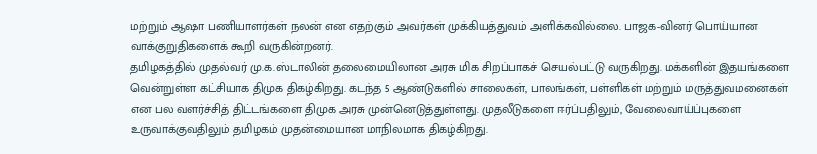மற்றும் ஆஷா பணியாளர்கள் நலன் என எதற்கும் அவர்கள் முக்கியத்துவம் அளிக்கவில்லை. பாஜக-வினர் பொய்யான வாக்குறுதிகளைக் கூறி வருகின்றனர்.
தமிழகத்தில் முதல்வர் மு.க.ஸ்டாலின் தலைமையிலான அரசு மிக சிறப்பாகச் செயல்பட்டு வருகிறது. மக்களின் இதயங்களை வென்றுள்ள கட்சியாக திமுக திகழ்கிறது. கடந்த 5 ஆண்டுகளில் சாலைகள், பாலங்கள், பள்ளிகள் மற்றும் மருத்துவமனைகள் என பல வளர்ச்சித் திட்டங்களை திமுக அரசு முன்னெடுத்துள்ளது. முதலீடுகளை ஈர்ப்பதிலும், வேலைவாய்ப்புகளை உருவாக்குவதிலும் தமிழகம் முதன்மையான மாநிலமாக திகழ்கிறது.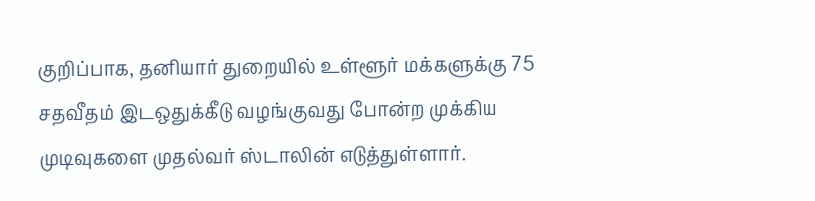குறிப்பாக, தனியார் துறையில் உள்ளூர் மக்களுக்கு 75 சதவீதம் இடஒதுக்கீடு வழங்குவது போன்ற முக்கிய முடிவுகளை முதல்வர் ஸ்டாலின் எடுத்துள்ளார்.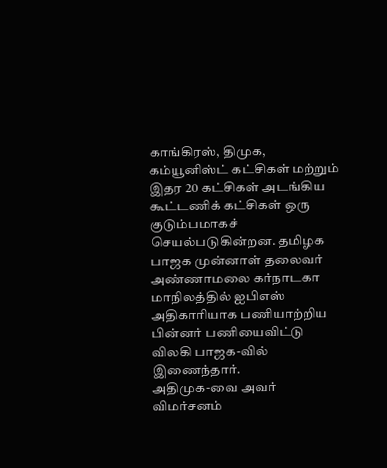காங்கிரஸ், திமுக, கம்யூனிஸ்ட் கட்சிகள் மற்றும் இதர 20 கட்சிகள் அடங்கிய கூட்டணிக் கட்சிகள் ஒரு குடும்பமாகச் செயல்படுகின்றன. தமிழக பாஜக முன்னாள் தலைவர் அண்ணாமலை கர்நாடகா மாநிலத்தில் ஐபிஎஸ் அதிகாரியாக பணியாற்றிய பின்னர் பணியைவிட்டு விலகி பாஜக-வில் இணைந்தார்.
அதிமுக-வை அவர் விமர்சனம்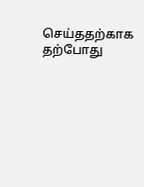செய்ததற்காக தற்போது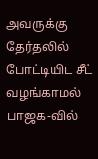அவருக்கு தேர்தலில் போட்டியிட சீட் வழங்காமல் பாஜக-வில்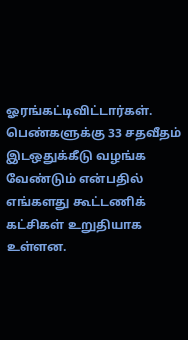ஓரங்கட்டிவிட்டார்கள். பெண்களுக்கு 33 சதவீதம் இடஒதுக்கீடு வழங்க வேண்டும் என்பதில் எங்களது கூட்டணிக் கட்சிகள் உறுதியாக உள்ளன.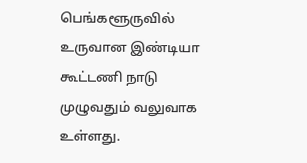பெங்களூருவில் உருவான இண்டியா கூட்டணி நாடு முழுவதும் வலுவாக உள்ளது.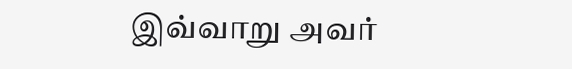இவ்வாறு அவர்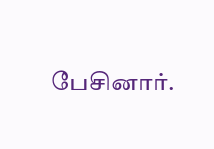பேசினார்.